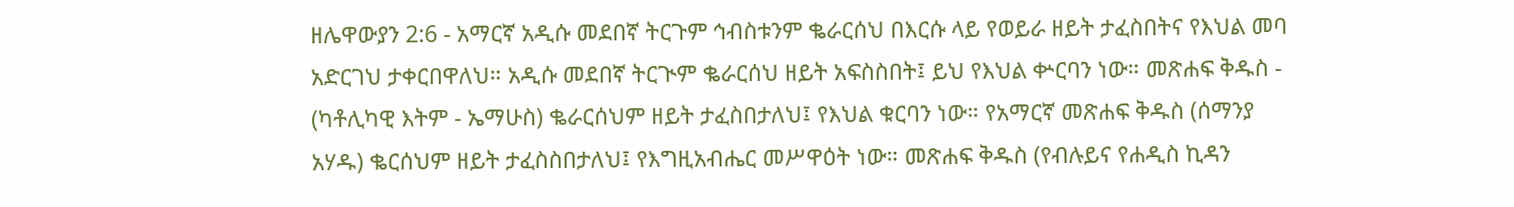ዘሌዋውያን 2:6 - አማርኛ አዲሱ መደበኛ ትርጉም ኅብስቱንም ቈራርሰህ በእርሱ ላይ የወይራ ዘይት ታፈስበትና የእህል መባ አድርገህ ታቀርበዋለህ። አዲሱ መደበኛ ትርጒም ቈራርሰህ ዘይት አፍስስበት፤ ይህ የእህል ቍርባን ነው። መጽሐፍ ቅዱስ - (ካቶሊካዊ እትም - ኤማሁስ) ቈራርሰህም ዘይት ታፈስበታለህ፤ የእህል ቁርባን ነው። የአማርኛ መጽሐፍ ቅዱስ (ሰማንያ አሃዱ) ቈርሰህም ዘይት ታፈስስበታለህ፤ የእግዚአብሔር መሥዋዕት ነው። መጽሐፍ ቅዱስ (የብሉይና የሐዲስ ኪዳን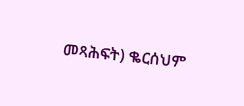መጻሕፍት) ቈርሰህም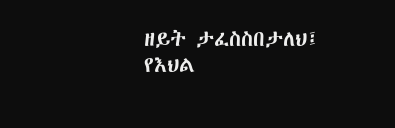ዘይት ታፈስስበታለህ፤ የእህል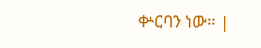ቍርባን ነው። |